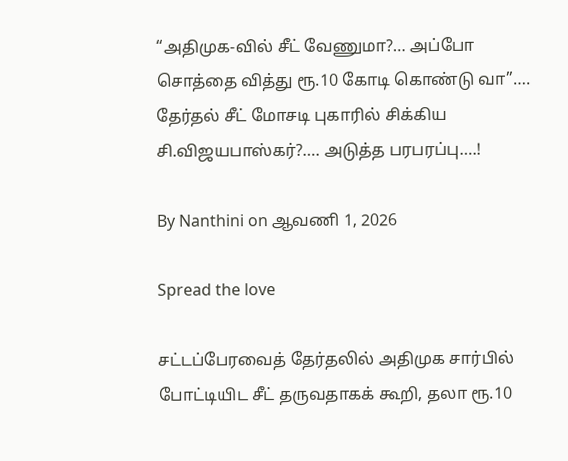“அதிமுக-வில் சீட் வேணுமா?… அப்போ சொத்தை வித்து ரூ.10 கோடி கொண்டு வா”…. தேர்தல் சீட் மோசடி புகாரில் சிக்கிய சி.விஜயபாஸ்கர்?…. அடுத்த பரபரப்பு….!

By Nanthini on ஆவணி 1, 2026

Spread the love

சட்டப்பேரவைத் தேர்தலில் அதிமுக சார்பில் போட்டியிட சீட் தருவதாகக் கூறி, தலா ரூ.10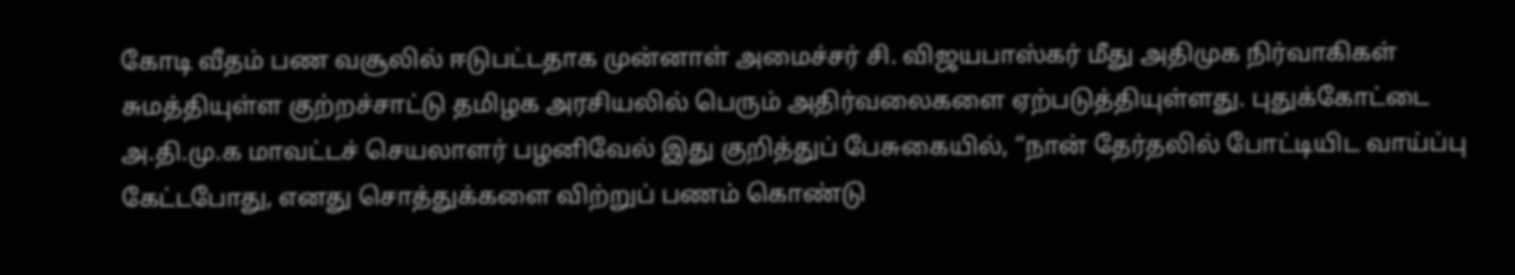கோடி வீதம் பண வசூலில் ஈடுபட்டதாக முன்னாள் அமைச்சர் சி. விஜயபாஸ்கர் மீது அதிமுக நிர்வாகிகள் சுமத்தியுள்ள குற்றச்சாட்டு தமிழக அரசியலில் பெரும் அதிர்வலைகளை ஏற்படுத்தியுள்ளது. புதுக்கோட்டை அ.தி.மு.க மாவட்டச் செயலாளர் பழனிவேல் இது குறித்துப் பேசுகையில், “நான் தேர்தலில் போட்டியிட வாய்ப்பு கேட்டபோது, எனது சொத்துக்களை விற்றுப் பணம் கொண்டு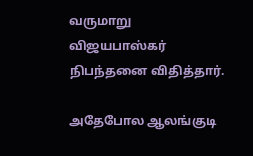வருமாறு விஜயபாஸ்கர் நிபந்தனை விதித்தார்.

அதேபோல ஆலங்குடி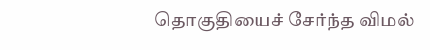தொகுதியைச் சேர்ந்த விமல்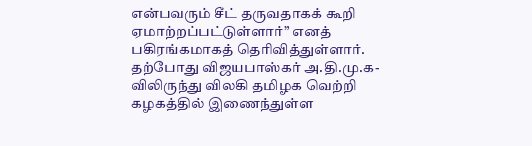என்பவரும் சீட் தருவதாகக் கூறி ஏமாற்றப்பட்டுள்ளார்” எனத் பகிரங்கமாகத் தெரிவித்துள்ளார். தற்போது விஜயபாஸ்கர் அ.தி.மு.க-விலிருந்து விலகி தமிழக வெற்றி கழகத்தில் இணைந்துள்ள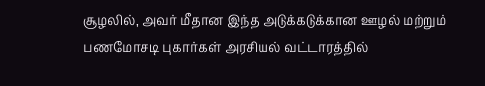சூழலில், அவர் மீதான இந்த அடுக்கடுக்கான ஊழல் மற்றும் பணமோசடி புகார்கள் அரசியல் வட்டாரத்தில்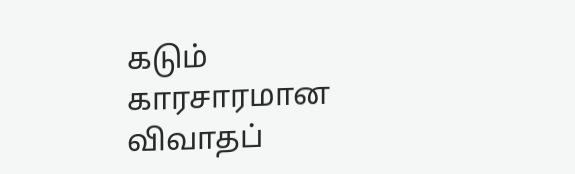கடும் காரசாரமான விவாதப்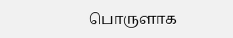பொருளாக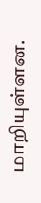மாறியுள்ளன.